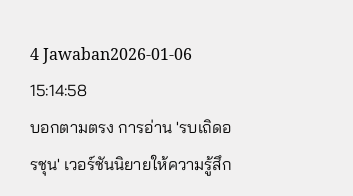4 Jawaban2026-01-06 15:14:58
บอกตามตรง การอ่าน 'รบเถิดอรชุน' เวอร์ชันนิยายให้ความรู้สึก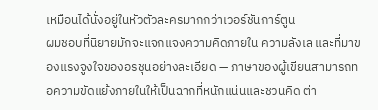เหมือนได้นั่งอยู่ในหัวตัวละครมากกว่าเวอร์ชันการ์ตูน
ผมชอบที่นิยายมักจะแจกแจงความคิดภายใน ความลังเล และที่มาของแรงจูงใจของอรชุนอย่างละเอียด — ภาษาของผู้เขียนสามารถทอความขัดแย้งภายในให้เป็นฉากที่หนักแน่นและชวนคิด ต่า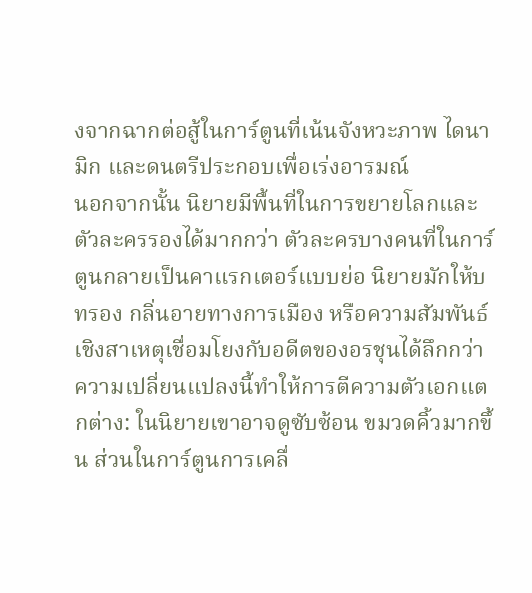งจากฉากต่อสู้ในการ์ตูนที่เน้นจังหวะภาพ ไดนามิก และดนตรีประกอบเพื่อเร่งอารมณ์
นอกจากนั้น นิยายมีพื้นที่ในการขยายโลกและตัวละครรองได้มากกว่า ตัวละครบางคนที่ในการ์ตูนกลายเป็นคาแรกเตอร์แบบย่อ นิยายมักให้บทรอง กลิ่นอายทางการเมือง หรือความสัมพันธ์เชิงสาเหตุเชื่อมโยงกับอดีตของอรชุนได้ลึกกว่า ความเปลี่ยนแปลงนี้ทำให้การตีความตัวเอกแตกต่าง: ในนิยายเขาอาจดูซับซ้อน ขมวดคิ้วมากขึ้น ส่วนในการ์ตูนการเคลื่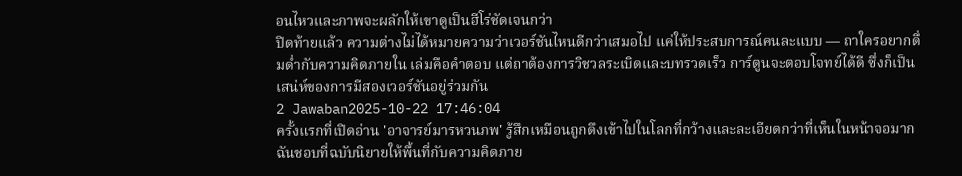อนไหวและภาพจะผลักให้เขาดูเป็นฮีโร่ชัดเจนกว่า
ปิดท้ายแล้ว ความต่างไม่ได้หมายความว่าเวอร์ชันไหนดีกว่าเสมอไป แค่ให้ประสบการณ์คนละแบบ — ถาใครอยากดื่มด่ำกับความคิดภายใน เล่มคือคำตอบ แต่ถาต้องการวิชวลระเบิดและบทรวดเร็ว การ์ตูนจะตอบโจทย์ได้ดี ซึ่งก็เป็นเสน่ห์ของการมีสองเวอร์ชันอยู่ร่วมกัน
2 Jawaban2025-10-22 17:46:04
ครั้งแรกที่เปิดอ่าน 'อาจารย์มารหวนภพ' รู้สึกเหมือนถูกดึงเข้าไปในโลกที่กว้างและละเอียดกว่าที่เห็นในหน้าจอมาก ฉันชอบที่ฉบับนิยายให้พื้นที่กับความคิดภาย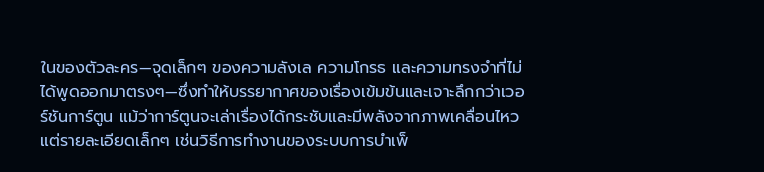ในของตัวละคร—จุดเล็กๆ ของความลังเล ความโกรธ และความทรงจำที่ไม่ได้พูดออกมาตรงๆ—ซึ่งทำให้บรรยากาศของเรื่องเข้มข้นและเจาะลึกกว่าเวอร์ชันการ์ตูน แม้ว่าการ์ตูนจะเล่าเรื่องได้กระชับและมีพลังจากภาพเคลื่อนไหว แต่รายละเอียดเล็กๆ เช่นวิธีการทำงานของระบบการบำเพ็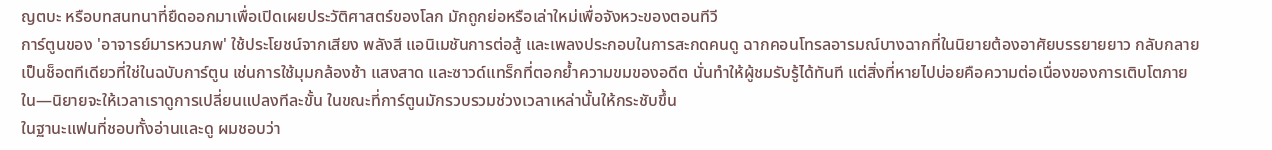ญตบะ หรือบทสนทนาที่ยืดออกมาเพื่อเปิดเผยประวัติศาสตร์ของโลก มักถูกย่อหรือเล่าใหม่เพื่อจังหวะของตอนทีวี
การ์ตูนของ 'อาจารย์มารหวนภพ' ใช้ประโยชน์จากเสียง พลังสี แอนิเมชันการต่อสู้ และเพลงประกอบในการสะกดคนดู ฉากคอนโทรลอารมณ์บางฉากที่ในนิยายต้องอาศัยบรรยายยาว กลับกลายเป็นช็อตทีเดียวที่ใช่ในฉบับการ์ตูน เช่นการใช้มุมกล้องช้า แสงสาด และซาวด์แทร็กที่ตอกย้ำความขมของอดีต นั่นทำให้ผู้ชมรับรู้ได้ทันที แต่สิ่งที่หายไปบ่อยคือความต่อเนื่องของการเติบโตภายใน—นิยายจะให้เวลาเราดูการเปลี่ยนแปลงทีละขั้น ในขณะที่การ์ตูนมักรวบรวมช่วงเวลาเหล่านั้นให้กระชับขึ้น
ในฐานะแฟนที่ชอบทั้งอ่านและดู ผมชอบว่า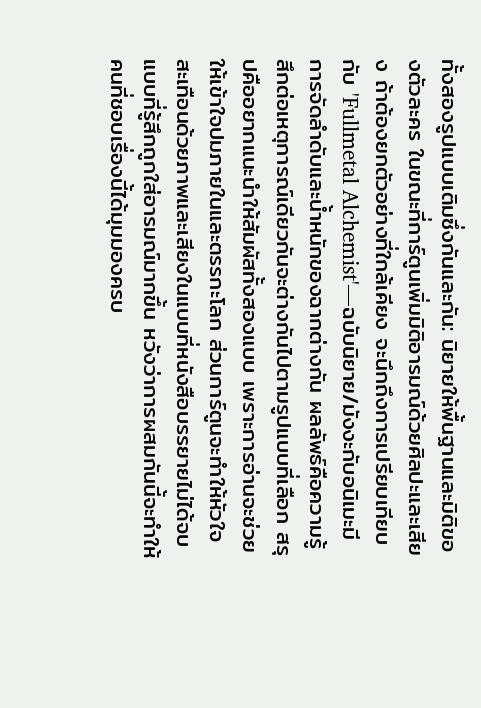ทั้งสองรูปแบบเติมซึ่งกันและกัน: นิยายให้พื้นฐานและมิติของตัวละคร ในขณะที่การ์ตูนเพิ่มมิติอารมณ์ด้วยศิลปะและเสียง ถ้าต้องยกตัวอย่างที่ใกล้เคียง จะนึกถึงการเปรียบเทียบกับ 'Fullmetal Alchemist'—ฉบับนิยาย/มังงะกับอนิเมะมีการจัดลำดับและน้ำหนักของฉากต่างกัน ผลลัพธ์คือความรู้สึกต่อเหตุการณ์เดียวกันจะต่างกันไปตามรูปแบบที่เลือก สรุปคืออยากแนะนำให้สัมผัสทั้งสองแบบ เพราะการอ่านจะช่วยให้เข้าใจปมภายในและตรรกะโลก ส่วนการ์ตูนจะทำให้หัวใจสะเทือนด้วยภาพและเสียงในแบบที่หนังสือบรรยายไม่ได้จบแบบที่รู้สึกถูกใส่อารมณ์มากขึ้น หวังว่าการผสมกันนี้จะทำให้คนที่ชอบเรื่องนี้ได้มุมมองครบ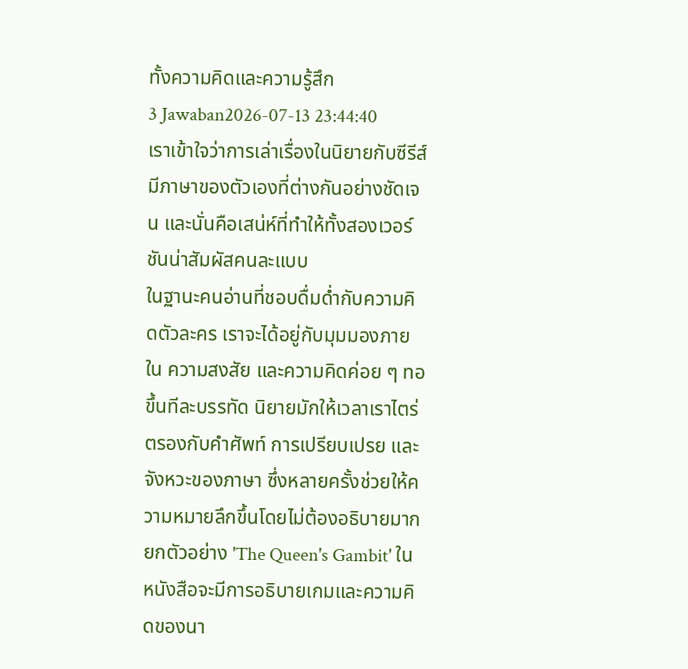ทั้งความคิดและความรู้สึก
3 Jawaban2026-07-13 23:44:40
เราเข้าใจว่าการเล่าเรื่องในนิยายกับซีรีส์มีภาษาของตัวเองที่ต่างกันอย่างชัดเจน และนั่นคือเสน่ห์ที่ทำให้ทั้งสองเวอร์ชันน่าสัมผัสคนละแบบ
ในฐานะคนอ่านที่ชอบดื่มด่ำกับความคิดตัวละคร เราจะได้อยู่กับมุมมองภายใน ความสงสัย และความคิดค่อย ๆ ทอขึ้นทีละบรรทัด นิยายมักให้เวลาเราไตร่ตรองกับคำศัพท์ การเปรียบเปรย และจังหวะของภาษา ซึ่งหลายครั้งช่วยให้ความหมายลึกขึ้นโดยไม่ต้องอธิบายมาก ยกตัวอย่าง 'The Queen's Gambit' ในหนังสือจะมีการอธิบายเกมและความคิดของนา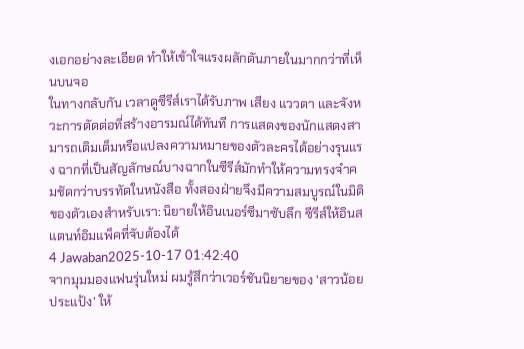งเอกอย่างละเอียด ทำให้เข้าใจแรงผลักดันภายในมากกว่าที่เห็นบนจอ
ในทางกลับกัน เวลาดูซีรีส์เราได้รับภาพ เสียง แววตา และจังหวะการตัดต่อที่สร้างอารมณ์ได้ทันที การแสดงของนักแสดงสามารถเติมเต็มหรือแปลงความหมายของตัวละครได้อย่างรุนแรง ฉากที่เป็นสัญลักษณ์บางฉากในซีรีส์มักทำให้ความทรงจำคมชัดกว่าบรรทัดในหนังสือ ทั้งสองฝ่ายจึงมีความสมบูรณ์ในมิติของตัวเองสำหรับเรา: นิยายให้อินเนอร์ซีมาซับลึก ซีรีส์ให้อินสแตนท์อิมแพ็คที่จับต้องได้
4 Jawaban2025-10-17 01:42:40
จากมุมมองแฟนรุ่นใหม่ ผมรู้สึกว่าเวอร์ชันนิยายของ 'สาวน้อยประแป้ง' ให้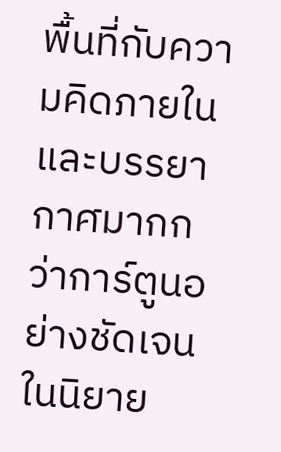พื้นที่กับความคิดภายในและบรรยากาศมากกว่าการ์ตูนอย่างชัดเจน ในนิยาย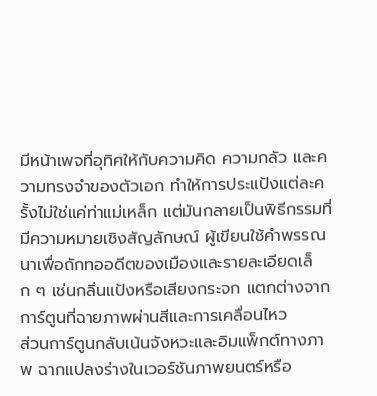มีหน้าเพจที่อุทิศให้กับความคิด ความกลัว และความทรงจำของตัวเอก ทำให้การประแป้งแต่ละครั้งไม่ใช่แค่ท่าแม่เหล็ก แต่มันกลายเป็นพิธีกรรมที่มีความหมายเชิงสัญลักษณ์ ผู้เขียนใช้คำพรรณนาเพื่อถักทออดีตของเมืองและรายละเอียดเล็ก ๆ เช่นกลิ่นแป้งหรือเสียงกระจก แตกต่างจากการ์ตูนที่ฉายภาพผ่านสีและการเคลื่อนไหว
ส่วนการ์ตูนกลับเน้นจังหวะและอิมแพ็กต์ทางภาพ ฉากแปลงร่างในเวอร์ชันภาพยนตร์หรือ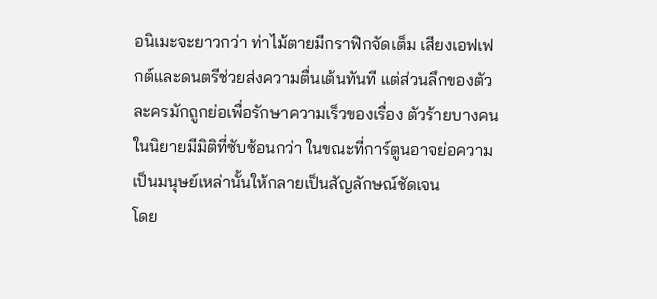อนิเมะจะยาวกว่า ท่าไม้ตายมีกราฟิกจัดเต็ม เสียงเอฟเฟกต์และดนตรีช่วยส่งความตื่นเต้นทันที แต่ส่วนลึกของตัวละครมักถูกย่อเพื่อรักษาความเร็วของเรื่อง ตัวร้ายบางคนในนิยายมีมิติที่ซับซ้อนกว่า ในขณะที่การ์ตูนอาจย่อความเป็นมนุษย์เหล่านั้นให้กลายเป็นสัญลักษณ์ชัดเจน
โดย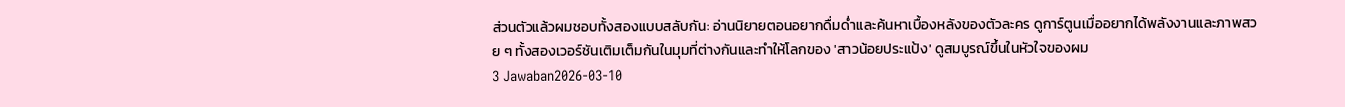ส่วนตัวแล้วผมชอบทั้งสองแบบสลับกัน: อ่านนิยายตอนอยากดื่มด่ำและค้นหาเบื้องหลังของตัวละคร ดูการ์ตูนเมื่ออยากได้พลังงานและภาพสวย ๆ ทั้งสองเวอร์ชันเติมเต็มกันในมุมที่ต่างกันและทำให้โลกของ 'สาวน้อยประแป้ง' ดูสมบูรณ์ขึ้นในหัวใจของผม
3 Jawaban2026-03-10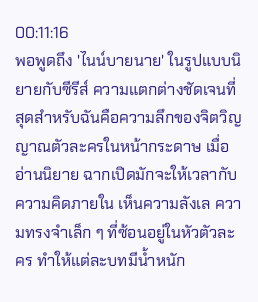00:11:16
พอพูดถึง 'ไนน์บายนาย' ในรูปแบบนิยายกับซีรีส์ ความแตกต่างชัดเจนที่สุดสำหรับฉันคือความลึกของจิตวิญญาณตัวละครในหน้ากระดาษ เมื่ออ่านนิยาย ฉากเปิดมักจะให้เวลากับความคิดภายใน เห็นความลังเล ความทรงจำเล็ก ๆ ที่ซ้อนอยู่ในหัวตัวละคร ทำให้แต่ละบทมีน้ำหนัก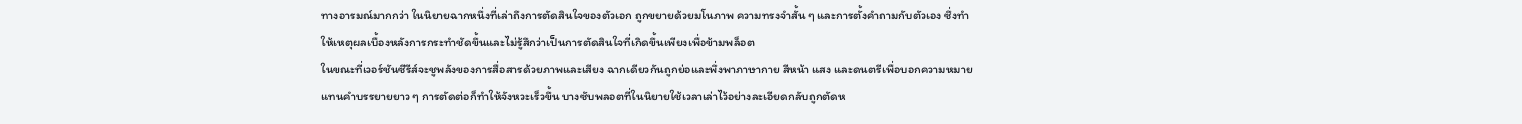ทางอารมณ์มากกว่า ในนิยายฉากหนึ่งที่เล่าถึงการตัดสินใจของตัวเอก ถูกขยายด้วยมโนภาพ ความทรงจำสั้น ๆ และการตั้งคำถามกับตัวเอง ซึ่งทำให้เหตุผลเบื้องหลังการกระทำชัดขึ้นและไม่รู้สึกว่าเป็นการตัดสินใจที่เกิดขึ้นเพียงเพื่อข้ามพล็อต
ในขณะที่เวอร์ชันซีรีส์จะชูพลังของการสื่อสารด้วยภาพและเสียง ฉากเดียวกันถูกย่อและพึ่งพาภาษากาย สีหน้า แสง และดนตรีเพื่อบอกความหมายแทนคำบรรยายยาว ๆ การตัดต่อก็ทำให้จังหวะเร็วขึ้น บางซับพลอตที่ในนิยายใช้เวลาเล่าไว้อย่างละเอียดกลับถูกตัดห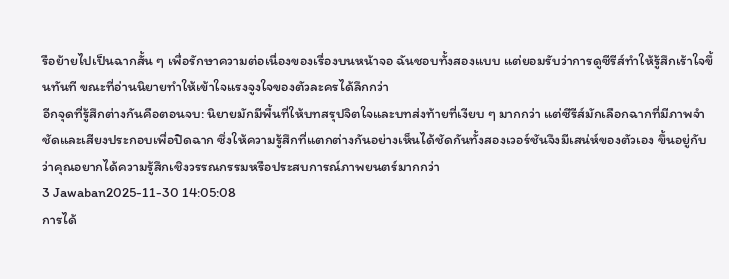รือย้ายไปเป็นฉากสั้น ๆ เพื่อรักษาความต่อเนื่องของเรื่องบนหน้าจอ ฉันชอบทั้งสองแบบ แต่ยอมรับว่าการดูซีรีส์ทำให้รู้สึกเร้าใจขึ้นทันที ขณะที่อ่านนิยายทำให้เข้าใจแรงจูงใจของตัวละครได้ลึกกว่า
อีกจุดที่รู้สึกต่างกันคือตอนจบ: นิยายมักมีพื้นที่ให้บทสรุปจิตใจและบทส่งท้ายที่เงียบ ๆ มากกว่า แต่ซีรีส์มักเลือกฉากที่มีภาพจำชัดและเสียงประกอบเพื่อปิดฉาก ซึ่งให้ความรู้สึกที่แตกต่างกันอย่างเห็นได้ชัดกันทั้งสองเวอร์ชันจึงมีเสน่ห์ของตัวเอง ขึ้นอยู่กับว่าคุณอยากได้ความรู้สึกเชิงวรรณกรรมหรือประสบการณ์ภาพยนตร์มากกว่า
3 Jawaban2025-11-30 14:05:08
การได้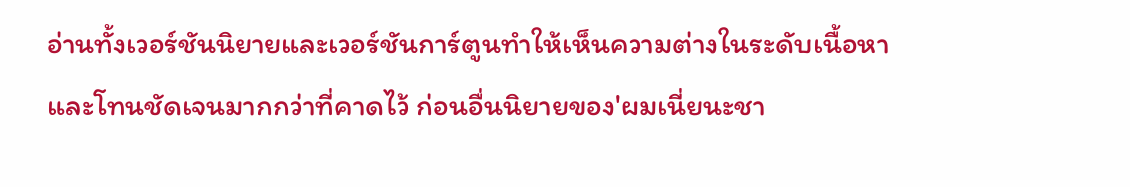อ่านทั้งเวอร์ชันนิยายและเวอร์ชันการ์ตูนทำให้เห็นความต่างในระดับเนื้อหาและโทนชัดเจนมากกว่าที่คาดไว้ ก่อนอื่นนิยายของ'ผมเนี่ยนะชา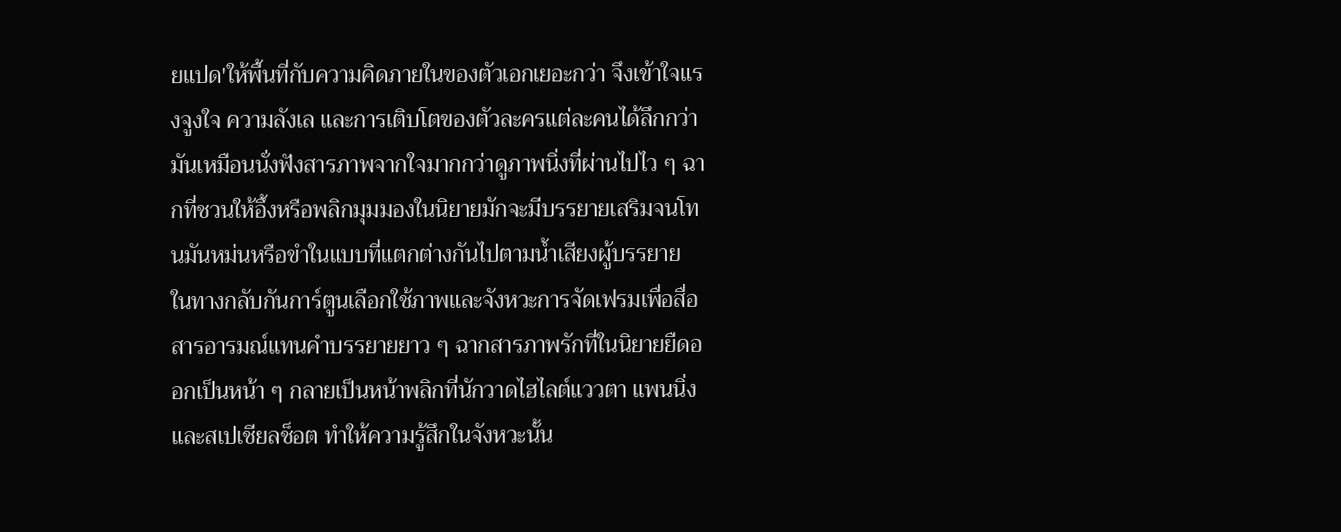ยแปด'ให้พื้นที่กับความคิดภายในของตัวเอกเยอะกว่า จึงเข้าใจแรงจูงใจ ความลังเล และการเติบโตของตัวละครแต่ละคนได้ลึกกว่า มันเหมือนนั่งฟังสารภาพจากใจมากกว่าดูภาพนิ่งที่ผ่านไปไว ๆ ฉากที่ชวนให้อึ้งหรือพลิกมุมมองในนิยายมักจะมีบรรยายเสริมจนโทนมันหม่นหรือขำในแบบที่แตกต่างกันไปตามน้ำเสียงผู้บรรยาย
ในทางกลับกันการ์ตูนเลือกใช้ภาพและจังหวะการจัดเฟรมเพื่อสื่อสารอารมณ์แทนคำบรรยายยาว ๆ ฉากสารภาพรักที่ในนิยายยืดออกเป็นหน้า ๆ กลายเป็นหน้าพลิกที่นักวาดไฮไลต์แววตา แพนนิ่ง และสเปเชียลช็อต ทำให้ความรู้สึกในจังหวะนั้น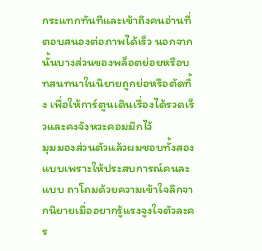กระแทกทันทีและเข้าถึงคนอ่านที่ตอบสนองต่อภาพได้เร็ว นอกจากนั้นบางส่วนของพล็อตย่อยหรือบทสนทนาในนิยายถูกย่อหรือตัดทิ้ง เพื่อให้การ์ตูนเดินเรื่องได้รวดเร็วและคงจังหวะคอมมิกไว้
มุมมองส่วนตัวแล้วผมชอบทั้งสองแบบเพราะให้ประสบการณ์คนละแบบ ถาโถมด้วยความเข้าใจลึกจากนิยายเมื่ออยากรู้แรงจูงใจตัวละคร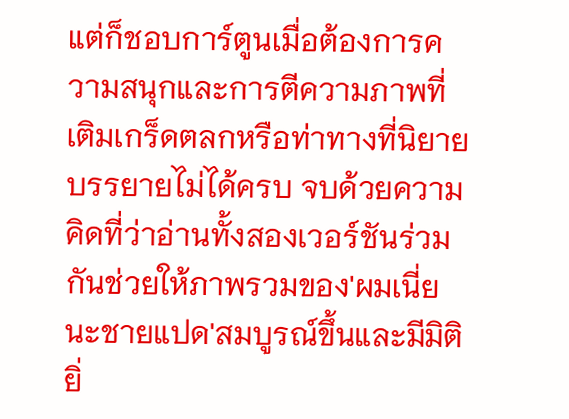แต่ก็ชอบการ์ตูนเมื่อต้องการความสนุกและการตีความภาพที่เติมเกร็ดตลกหรือท่าทางที่นิยายบรรยายไม่ได้ครบ จบด้วยความคิดที่ว่าอ่านทั้งสองเวอร์ชันร่วมกันช่วยให้ภาพรวมของ'ผมเนี่ยนะชายแปด'สมบูรณ์ขึ้นและมีมิติยิ่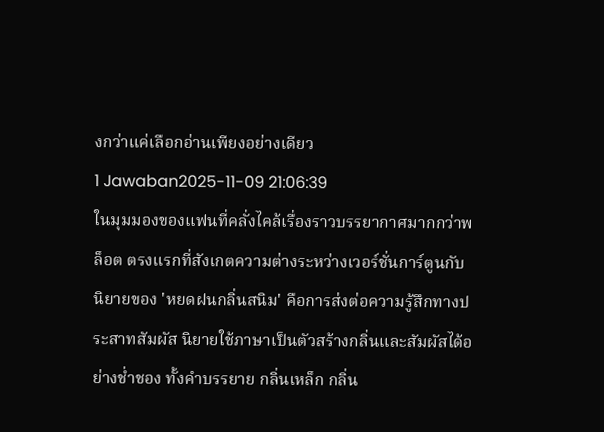งกว่าแค่เลือกอ่านเพียงอย่างเดียว
1 Jawaban2025-11-09 21:06:39
ในมุมมองของแฟนที่คลั่งไคล้เรื่องราวบรรยากาศมากกว่าพล็อต ตรงแรกที่สังเกตความต่างระหว่างเวอร์ชั่นการ์ตูนกับนิยายของ 'หยดฝนกลิ่นสนิม' คือการส่งต่อความรู้สึกทางประสาทสัมผัส นิยายใช้ภาษาเป็นตัวสร้างกลิ่นและสัมผัสได้อย่างช่ำชอง ทั้งคำบรรยาย กลิ่นเหล็ก กลิ่น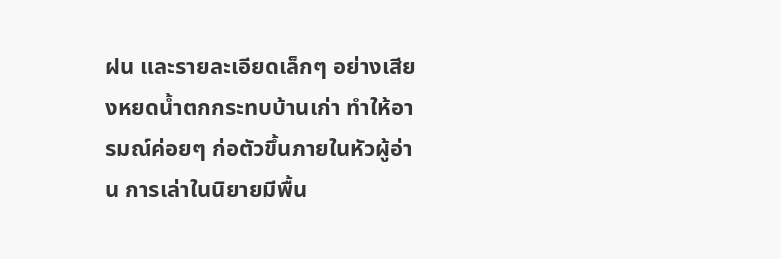ฝน และรายละเอียดเล็กๆ อย่างเสียงหยดน้ำตกกระทบบ้านเก่า ทำให้อารมณ์ค่อยๆ ก่อตัวขึ้นภายในหัวผู้อ่าน การเล่าในนิยายมีพื้น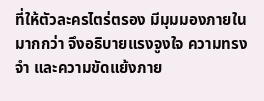ที่ให้ตัวละครไตร่ตรอง มีมุมมองภายในมากกว่า จึงอธิบายแรงจูงใจ ความทรงจำ และความขัดแย้งภาย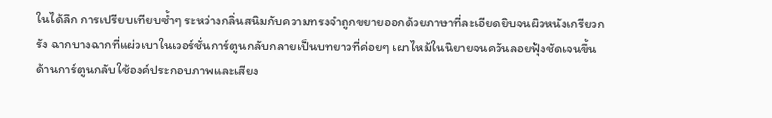ในได้ลึก การเปรียบเทียบซ้ำๆ ระหว่างกลิ่นสนิมกับความทรงจำถูกขยายออกด้วยภาษาที่ละเอียดยิบจนผิวหนังเกรียวกรัง ฉากบางฉากที่แผ่วเบาในเวอร์ชั่นการ์ตูนกลับกลายเป็นบทยาวที่ค่อยๆ เผาไหม้ในนิยายจนควันลอยฟุ้งชัดเจนขึ้น
ด้านการ์ตูนกลับใช้องค์ประกอบภาพและเสียง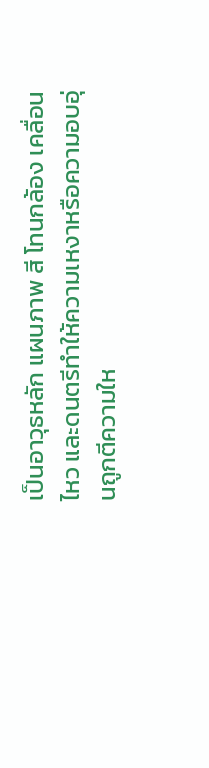เป็นอาวุธหลัก แผนภาพ สี โทนกล้อง เคลื่อนไหว และดนตรีทำให้ความเหงาหรือความอบอุ่นถูกตีความให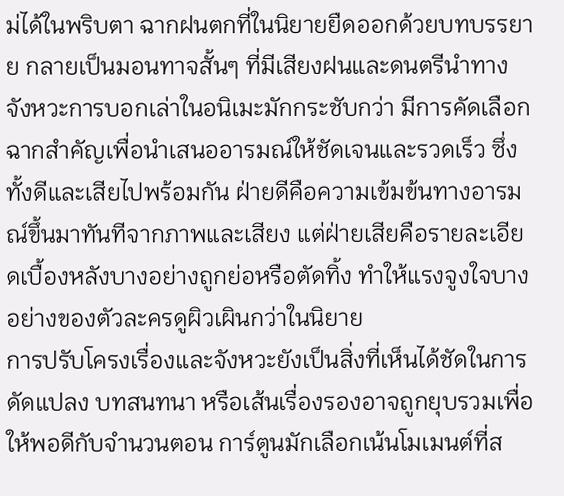ม่ได้ในพริบตา ฉากฝนตกที่ในนิยายยืดออกด้วยบทบรรยาย กลายเป็นมอนทาจสั้นๆ ที่มีเสียงฝนและดนตรีนำทาง จังหวะการบอกเล่าในอนิเมะมักกระชับกว่า มีการคัดเลือกฉากสำคัญเพื่อนำเสนออารมณ์ให้ชัดเจนและรวดเร็ว ซึ่งทั้งดีและเสียไปพร้อมกัน ฝ่ายดีคือความเข้มข้นทางอารมณ์ขึ้นมาทันทีจากภาพและเสียง แต่ฝ่ายเสียคือรายละเอียดเบื้องหลังบางอย่างถูกย่อหรือตัดทิ้ง ทำให้แรงจูงใจบางอย่างของตัวละครดูผิวเผินกว่าในนิยาย
การปรับโครงเรื่องและจังหวะยังเป็นสิ่งที่เห็นได้ชัดในการดัดแปลง บทสนทนา หรือเส้นเรื่องรองอาจถูกยุบรวมเพื่อให้พอดีกับจำนวนตอน การ์ตูนมักเลือกเน้นโมเมนต์ที่ส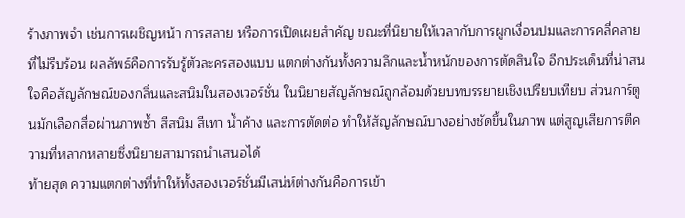ร้างภาพจำ เช่นการเผชิญหน้า การสลาย หรือการเปิดเผยสำคัญ ขณะที่นิยายให้เวลากับการผูกเงื่อนปมและการคลี่คลายที่ไม่รีบร้อน ผลลัพธ์คือการรับรู้ตัวละครสองแบบ แตกต่างกันทั้งความลึกและน้ำหนักของการตัดสินใจ อีกประเด็นที่น่าสนใจคือสัญลักษณ์ของกลิ่นและสนิมในสองเวอร์ชั่น ในนิยายสัญลักษณ์ถูกล้อมด้วยบทบรรยายเชิงเปรียบเทียบ ส่วนการ์ตูนมักเลือกสื่อผ่านภาพซ้ำ สีสนิม สีเทา น้ำค้าง และการตัดต่อ ทำให้สัญลักษณ์บางอย่างชัดขึ้นในภาพ แต่สูญเสียการตีความที่หลากหลายซึ่งนิยายสามารถนำเสนอได้
ท้ายสุด ความแตกต่างที่ทำให้ทั้งสองเวอร์ชั่นมีเสน่ห์ต่างกันคือการเข้า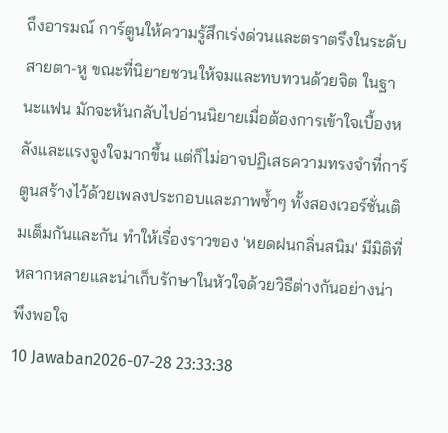ถึงอารมณ์ การ์ตูนให้ความรู้สึกเร่งด่วนและตราตรึงในระดับสายตา-หู ขณะที่นิยายชวนให้จมและทบทวนด้วยจิต ในฐานะแฟน มักจะหันกลับไปอ่านนิยายเมื่อต้องการเข้าใจเบื้องหลังและแรงจูงใจมากขึ้น แต่ก็ไม่อาจปฏิเสธความทรงจำที่การ์ตูนสร้างไว้ด้วยเพลงประกอบและภาพซ้ำๆ ทั้งสองเวอร์ชั่นเติมเต็มกันและกัน ทำให้เรื่องราวของ 'หยดฝนกลิ่นสนิม' มีมิติที่หลากหลายและน่าเก็บรักษาในหัวใจด้วยวิธีต่างกันอย่างน่าพึงพอใจ
10 Jawaban2026-07-28 23:33:38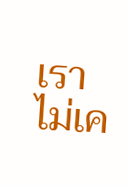เราไม่เค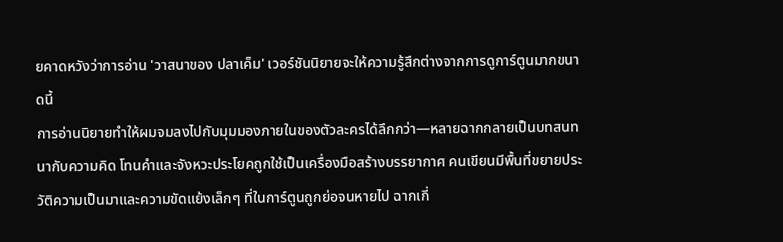ยคาดหวังว่าการอ่าน 'วาสนาของ ปลาเค็ม' เวอร์ชันนิยายจะให้ความรู้สึกต่างจากการดูการ์ตูนมากขนาดนี้
การอ่านนิยายทำให้ผมจมลงไปกับมุมมองภายในของตัวละครได้ลึกกว่า—หลายฉากกลายเป็นบทสนทนากับความคิด โทนคำและจังหวะประโยคถูกใช้เป็นเครื่องมือสร้างบรรยากาศ คนเขียนมีพื้นที่ขยายประวัติความเป็นมาและความขัดแย้งเล็กๆ ที่ในการ์ตูนถูกย่อจนหายไป ฉากเกี่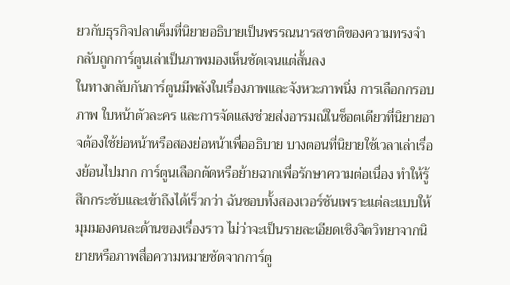ยวกับธุรกิจปลาเค็มที่นิยายอธิบายเป็นพรรณนารสชาติของความทรงจำ กลับถูกการ์ตูนเล่าเป็นภาพมองเห็นชัดเจนแต่สั้นลง
ในทางกลับกันการ์ตูนมีพลังในเรื่องภาพและจังหวะภาพนิ่ง การเลือกกรอบภาพ ใบหน้าตัวละคร และการจัดแสงช่วยส่งอารมณ์ในช็อตเดียวที่นิยายอาจต้องใช้ย่อหน้าหรือสองย่อหน้าเพื่ออธิบาย บางตอนที่นิยายใช้เวลาเล่าเรื่องย้อนไปมาก การ์ตูนเลือกตัดหรือย้ายฉากเพื่อรักษาความต่อเนื่อง ทำให้รู้สึกกระชับและเข้าถึงได้เร็วกว่า ฉันชอบทั้งสองเวอร์ชันเพราะแต่ละแบบให้มุมมองคนละด้านของเรื่องราว ไม่ว่าจะเป็นรายละเอียดเชิงจิตวิทยาจากนิยายหรือภาพสื่อความหมายชัดจากการ์ตู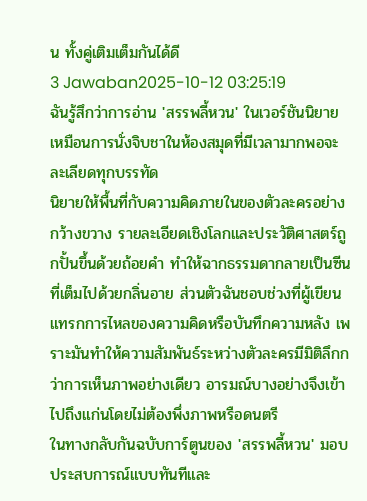น ทั้งคู่เติมเต็มกันได้ดี
3 Jawaban2025-10-12 03:25:19
ฉันรู้สึกว่าการอ่าน 'สรรพลี้หวน' ในเวอร์ชันนิยายเหมือนการนั่งจิบชาในห้องสมุดที่มีเวลามากพอจะละเลียดทุกบรรทัด
นิยายให้พื้นที่กับความคิดภายในของตัวละครอย่างกว้างขวาง รายละเอียดเชิงโลกและประวัติศาสตร์ถูกปั้นขึ้นด้วยถ้อยคำ ทำให้ฉากธรรมดากลายเป็นซีนที่เต็มไปด้วยกลิ่นอาย ส่วนตัวฉันชอบช่วงที่ผู้เขียนแทรกการไหลของความคิดหรือบันทึกความหลัง เพราะมันทำให้ความสัมพันธ์ระหว่างตัวละครมีมิติลึกกว่าการเห็นภาพอย่างเดียว อารมณ์บางอย่างจึงเข้าไปถึงแก่นโดยไม่ต้องพึ่งภาพหรือดนตรี
ในทางกลับกันฉบับการ์ตูนของ 'สรรพลี้หวน' มอบประสบการณ์แบบทันทีและ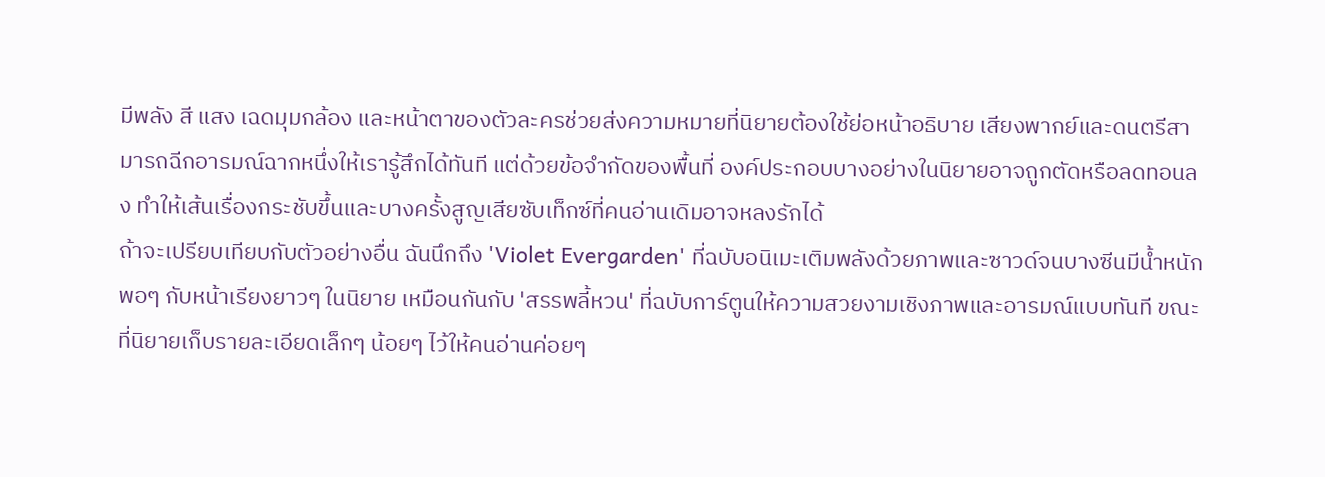มีพลัง สี แสง เฉดมุมกล้อง และหน้าตาของตัวละครช่วยส่งความหมายที่นิยายต้องใช้ย่อหน้าอธิบาย เสียงพากย์และดนตรีสามารถฉีกอารมณ์ฉากหนึ่งให้เรารู้สึกได้ทันที แต่ด้วยข้อจำกัดของพื้นที่ องค์ประกอบบางอย่างในนิยายอาจถูกตัดหรือลดทอนลง ทำให้เส้นเรื่องกระชับขึ้นและบางครั้งสูญเสียซับเท็กซ์ที่คนอ่านเดิมอาจหลงรักได้
ถ้าจะเปรียบเทียบกับตัวอย่างอื่น ฉันนึกถึง 'Violet Evergarden' ที่ฉบับอนิเมะเติมพลังด้วยภาพและซาวด์จนบางซีนมีน้ำหนักพอๆ กับหน้าเรียงยาวๆ ในนิยาย เหมือนกันกับ 'สรรพลี้หวน' ที่ฉบับการ์ตูนให้ความสวยงามเชิงภาพและอารมณ์แบบทันที ขณะที่นิยายเก็บรายละเอียดเล็กๆ น้อยๆ ไว้ให้คนอ่านค่อยๆ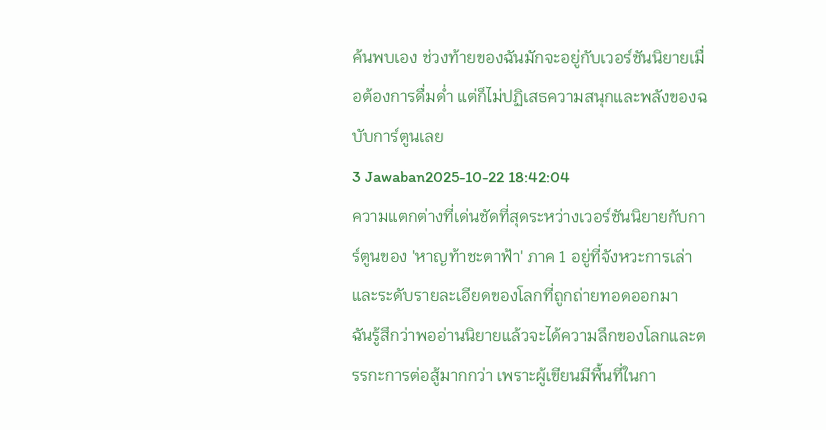ค้นพบเอง ช่วงท้ายของฉันมักจะอยู่กับเวอร์ชันนิยายเมื่อต้องการดื่มด่ำ แต่ก็ไม่ปฏิเสธความสนุกและพลังของฉบับการ์ตูนเลย
3 Jawaban2025-10-22 18:42:04
ความแตกต่างที่เด่นชัดที่สุดระหว่างเวอร์ชันนิยายกับการ์ตูนของ 'หาญท้าชะตาฟ้า' ภาค 1 อยู่ที่จังหวะการเล่าและระดับรายละเอียดของโลกที่ถูกถ่ายทอดออกมา
ฉันรู้สึกว่าพออ่านนิยายแล้วจะได้ความลึกของโลกและตรรกะการต่อสู้มากกว่า เพราะผู้เขียนมีพื้นที่ในกา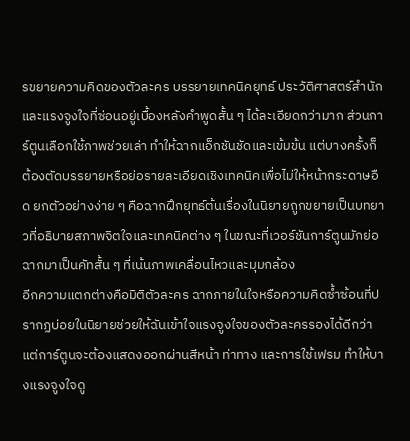รขยายความคิดของตัวละคร บรรยายเทคนิคยุทธ์ ประวัติศาสตร์สำนัก และแรงจูงใจที่ซ่อนอยู่เบื้องหลังคำพูดสั้น ๆ ได้ละเอียดกว่ามาก ส่วนการ์ตูนเลือกใช้ภาพช่วยเล่า ทำให้ฉากแอ็กชันชัดและเข้มข้น แต่บางครั้งก็ต้องตัดบรรยายหรือย่อรายละเอียดเชิงเทคนิคเพื่อไม่ให้หน้ากระดาษอืด ยกตัวอย่างง่าย ๆ คือฉากฝึกยุทธ์ต้นเรื่องในนิยายถูกขยายเป็นบทยาวที่อธิบายสภาพจิตใจและเทคนิคต่าง ๆ ในขณะที่เวอร์ชันการ์ตูนมักย่อฉากมาเป็นคัทสั้น ๆ ที่เน้นภาพเคลื่อนไหวและมุมกล้อง
อีกความแตกต่างคือมิติตัวละคร ฉากภายในใจหรือความคิดซ้ำซ้อนที่ปรากฏบ่อยในนิยายช่วยให้ฉันเข้าใจแรงจูงใจของตัวละครรองได้ดีกว่า แต่การ์ตูนจะต้องแสดงออกผ่านสีหน้า ท่าทาง และการใช้เฟรม ทำให้บางแรงจูงใจดู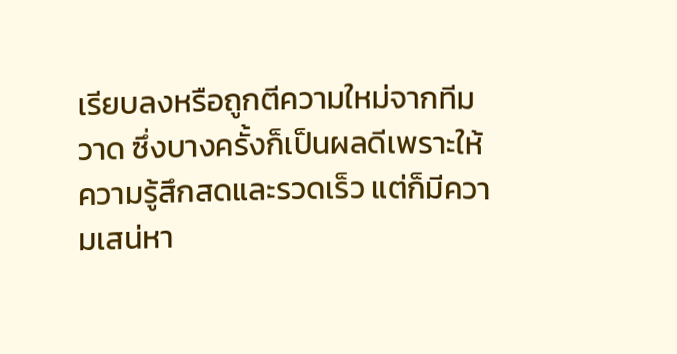เรียบลงหรือถูกตีความใหม่จากทีมวาด ซึ่งบางครั้งก็เป็นผลดีเพราะให้ความรู้สึกสดและรวดเร็ว แต่ก็มีความเสน่หา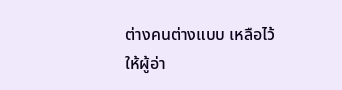ต่างคนต่างแบบ เหลือไว้ให้ผู้อ่า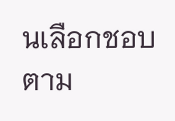นเลือกชอบตาม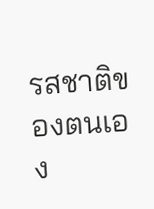รสชาติของตนเอง